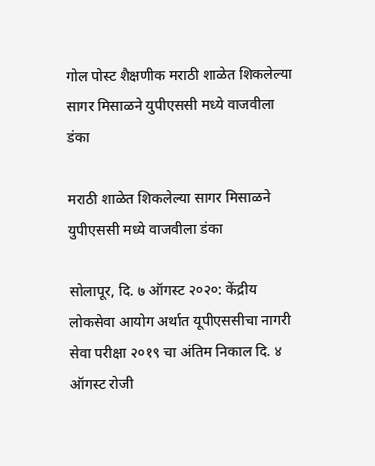गोल पोस्ट शैक्षणीक मराठी शाळेत शिकलेल्या सागर मिसाळने युपीएससी मध्ये वाजवीला डंका

मराठी शाळेत शिकलेल्या सागर मिसाळने युपीएससी मध्ये वाजवीला डंका

सोलापूर, दि. ७ ऑगस्ट २०२०: केंद्रीय लोकसेवा आयोग अर्थात यूपीएससीचा नागरी सेवा परीक्षा २०१९ चा अंतिम निकाल दि. ४ ऑगस्ट रोजी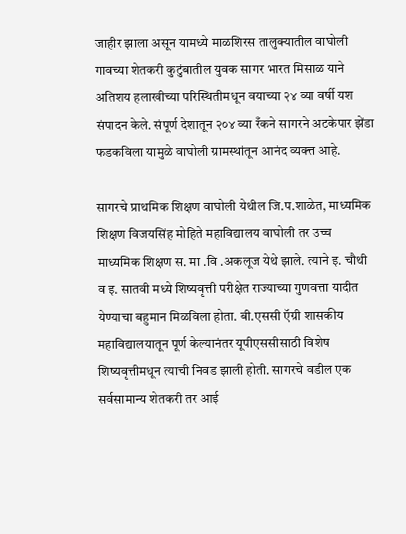जाहीर झाला असून यामध्ये माळशिरस तालुक्यातील वाघोली गावच्या शेतकरी कुटुंबातील युवक सागर भारत मिसाळ याने अतिशय हलाखीच्या परिस्थितीमधून वयाच्या २४ व्या वर्षी यश संपादन केले. संपूर्ण देशातून २०४ व्या रँकने सागरने अटकेपार झेंडा फडकविला यामुळे वाघोली ग्रामस्थांतून आनंद व्यक्त्त आहे.

सागरचे प्राथमिक शिक्षण वाघोली येथील जि.प.शाळेत, माध्यमिक शिक्षण विजयसिंह मोहिते महाविद्यालय वाघोली तर उच्च माध्यमिक शिक्षण स. मा .वि .अकलूज येथे झाले. त्याने इ. चौथी व इ. सातवी मध्ये शिष्यवृत्ती परीक्षेत राज्याच्या गुणवत्ता यादीत येण्याचा बहुमान मिळविला होता. बी.एससी ऍग्री शासकीय महाविद्यालयातून पूर्ण केल्यानंतर यूपीएससीसाठी विशेष शिष्यवृत्तीमधून त्याची निवड झाली होती. सागरचे वडील एक सर्वसामान्य शेतकरी तर आई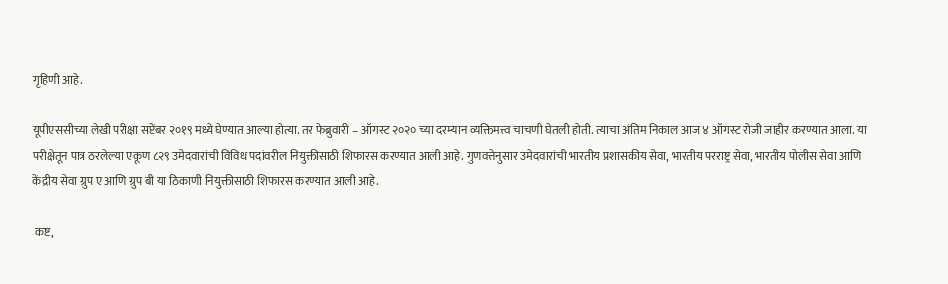गृहिणी आहे.

यूपीएससीच्या लेखी परीक्षा सप्टेंबर २०१९ मध्ये घेण्यात आल्या होत्या. तर फेब्रुवारी – ऑगस्ट २०२० च्या दरम्यान व्यक्तिमत्त्व चाचणी घेतली होती. त्याचा अंतिम निकाल आज ४ ऑगस्ट रोजी जाहीर करण्यात आला. या परीक्षेतून पात्र ठरलेल्या एकूण ८२९ उमेदवारांची विविध पदांवरील नियुक्तीसाठी शिफारस करण्यात आली आहे. गुणवत्तेनुसार उमेदवारांची भारतीय प्रशासकीय सेवा, भारतीय परराष्ट्र सेवा, भारतीय पोलीस सेवा आणि केंद्रीय सेवा ग्रुप ए आणि ग्रुप बी या ठिकाणी नियुक्तीसाठी शिफारस करण्यात आली आहे.

 कष्ट,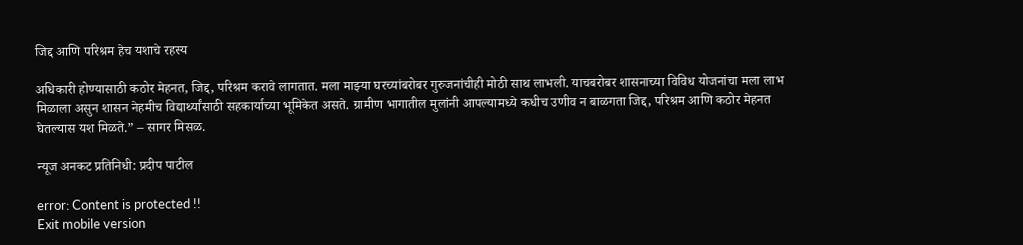जिद्द आणि परिश्रम हेच यशाचे रहस्य

अधिकारी होण्यासाठी कठोर मेहनत, जिद्द, परिश्रम करावे लागतात. मला माझ्या घरच्यांबरोबर गुरुजनांचीही मोठी साथ लाभली. याचबरोबर शासनाच्या विविध योजनांचा मला लाभ मिळाला असुन शासन नेहमीच विद्यार्थ्यांसाठी सहकार्याच्या भूमिकेत असते. ग्रामीण भागातील मुलांनी आपल्यामध्ये कधीच उणीव न बाळगता जिद्द, परिश्रम आणि कठोर मेहनत घेतल्यास यश मिळते.” – सागर मिसळ.

न्यूज अनकट प्रतिनिधी: प्रदीप पाटील

error: Content is protected !!
Exit mobile version